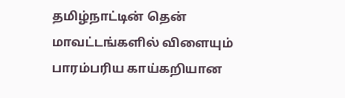தமிழ்நாட்டின் தென் மாவட்டங்களில் விளையும் பாரம்பரிய காய்கறியான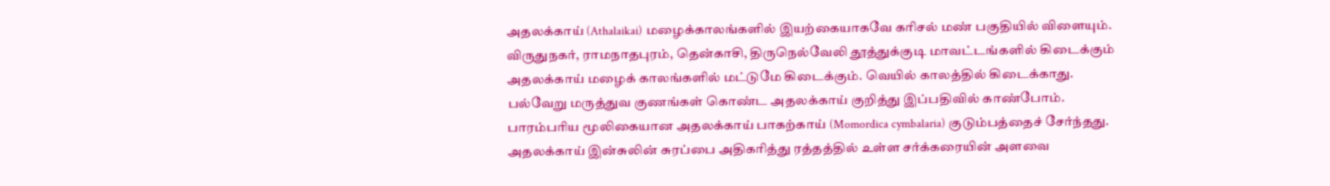அதலக்காய் (Athalaikai) மழைக்காலங்களில் இயற்கையாகவே கரிசல் மண் பகுதியில் விளையும். விருதுநகர், ராமநாதபுரம், தென்காசி, திருநெல்வேலி தூத்துக்குடி மாவட்டங்களில் கிடைக்கும் அதலக்காய் மழைக் காலங்களில் மட்டுமே கிடைக்கும். வெயில் காலத்தில் கிடைக்காது. பல்வேறு மருத்துவ குணங்கள் கொண்ட அதலக்காய் குறித்து இப்பதிவில் காண்போம்.
பாரம்பரிய மூலிகையான அதலக்காய் பாகற்காய் (Momordica cymbalaria) குடும்பத்தைச் சேர்ந்தது. அதலக்காய் இன்சுலின் சுரப்பை அதிகரித்து ரத்தத்தில் உள்ள சர்க்கரையின் அளவை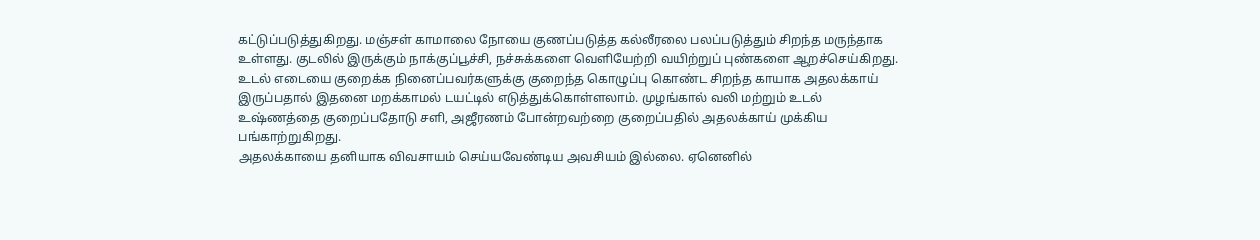கட்டுப்படுத்துகிறது. மஞ்சள் காமாலை நோயை குணப்படுத்த கல்லீரலை பலப்படுத்தும் சிறந்த மருந்தாக உள்ளது. குடலில் இருக்கும் நாக்குப்பூச்சி, நச்சுக்களை வெளியேற்றி வயிற்றுப் புண்களை ஆறச்செய்கிறது.
உடல் எடையை குறைக்க நினைப்பவர்களுக்கு குறைந்த கொழுப்பு கொண்ட சிறந்த காயாக அதலக்காய் இருப்பதால் இதனை மறக்காமல் டயட்டில் எடுத்துக்கொள்ளலாம். முழங்கால் வலி மற்றும் உடல் உஷ்ணத்தை குறைப்பதோடு சளி, அஜீரணம் போன்றவற்றை குறைப்பதில் அதலக்காய் முக்கிய பங்காற்றுகிறது.
அதலக்காயை தனியாக விவசாயம் செய்யவேண்டிய அவசியம் இல்லை. ஏனெனில்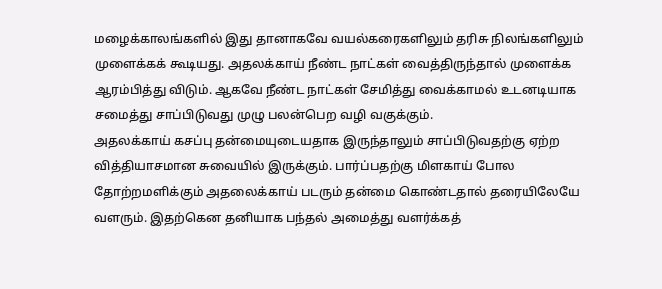மழைக்காலங்களில் இது தானாகவே வயல்கரைகளிலும் தரிசு நிலங்களிலும் முளைக்கக் கூடியது. அதலக்காய் நீண்ட நாட்கள் வைத்திருந்தால் முளைக்க ஆரம்பித்து விடும். ஆகவே நீண்ட நாட்கள் சேமித்து வைக்காமல் உடனடியாக சமைத்து சாப்பிடுவது முழு பலன்பெற வழி வகுக்கும்.
அதலக்காய் கசப்பு தன்மையுடையதாக இருந்தாலும் சாப்பிடுவதற்கு ஏற்ற வித்தியாசமான சுவையில் இருக்கும். பார்ப்பதற்கு மிளகாய் போல தோற்றமளிக்கும் அதலைக்காய் படரும் தன்மை கொண்டதால் தரையிலேயே வளரும். இதற்கென தனியாக பந்தல் அமைத்து வளர்க்கத்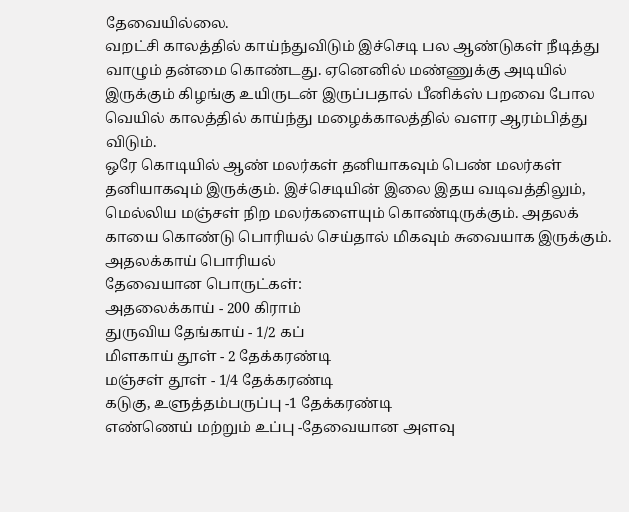தேவையில்லை.
வறட்சி காலத்தில் காய்ந்துவிடும் இச்செடி பல ஆண்டுகள் நீடித்து வாழும் தன்மை கொண்டது. ஏனெனில் மண்ணுக்கு அடியில் இருக்கும் கிழங்கு உயிருடன் இருப்பதால் பீனிக்ஸ் பறவை போல வெயில் காலத்தில் காய்ந்து மழைக்காலத்தில் வளர ஆரம்பித்து விடும்.
ஒரே கொடியில் ஆண் மலர்கள் தனியாகவும் பெண் மலர்கள் தனியாகவும் இருக்கும். இச்செடியின் இலை இதய வடிவத்திலும், மெல்லிய மஞ்சள் நிற மலர்களையும் கொண்டிருக்கும். அதலக் காயை கொண்டு பொரியல் செய்தால் மிகவும் சுவையாக இருக்கும்.
அதலக்காய் பொரியல்
தேவையான பொருட்கள்:
அதலைக்காய் - 200 கிராம்
துருவிய தேங்காய் - 1/2 கப்
மிளகாய் தூள் - 2 தேக்கரண்டி
மஞ்சள் தூள் - 1/4 தேக்கரண்டி
கடுகு, உளுத்தம்பருப்பு -1 தேக்கரண்டி
எண்ணெய் மற்றும் உப்பு -தேவையான அளவு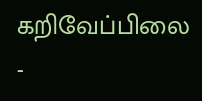கறிவேப்பிலை -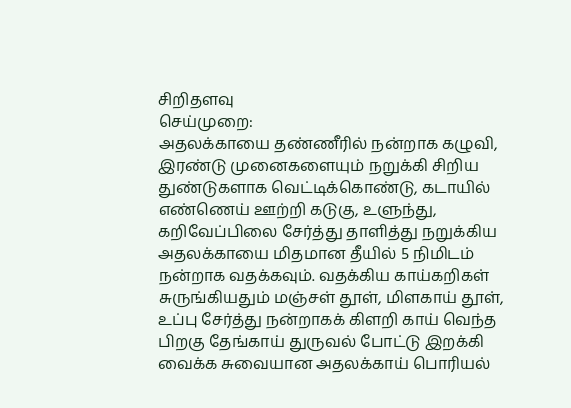சிறிதளவு
செய்முறை:
அதலக்காயை தண்ணீரில் நன்றாக கழுவி, இரண்டு முனைகளையும் நறுக்கி சிறிய துண்டுகளாக வெட்டிக்கொண்டு, கடாயில் எண்ணெய் ஊற்றி கடுகு, உளுந்து, கறிவேப்பிலை சேர்த்து தாளித்து நறுக்கிய அதலக்காயை மிதமான தீயில் 5 நிமிடம் நன்றாக வதக்கவும். வதக்கிய காய்கறிகள் சுருங்கியதும் மஞ்சள் தூள், மிளகாய் தூள், உப்பு சேர்த்து நன்றாகக் கிளறி காய் வெந்த பிறகு தேங்காய் துருவல் போட்டு இறக்கி வைக்க சுவையான அதலக்காய் பொரியல்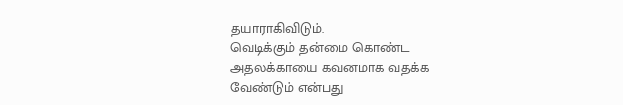தயாராகிவிடும்.
வெடிக்கும் தன்மை கொண்ட அதலக்காயை கவனமாக வதக்க வேண்டும் என்பது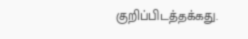குறிப்பிடத்தக்கது.